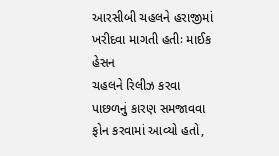આરસીબી ચહલને હરાજીમાં ખરીદવા માગતી હતીઃ માઈક હેસન
ચહલને રિલીઝ કરવા પાછળનું કારણ સમજાવવા ફોન કરવામાં આવ્યો હતો,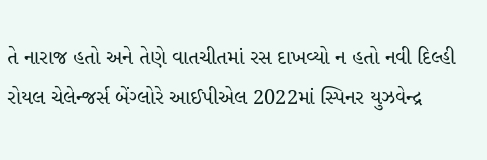તે નારાજ હતો અને તેણે વાતચીતમાં રસ દાખવ્યો ન હતો નવી દિલ્હી રોયલ ચેલેન્જર્સ બેંગ્લોરે આઈપીએલ 2022માં સ્પિનર યુઝવેન્દ્ર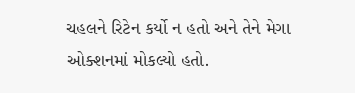ચહલને રિટેન કર્યો ન હતો અને તેને મેગા ઓક્શનમાં મોકલ્યો હતો.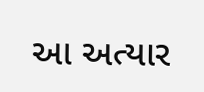આ અત્યાર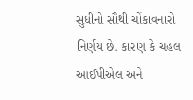સુધીનો સૌથી ચોંકાવનારો નિર્ણય છે. કારણ કે ચહલ આઈપીએલ અને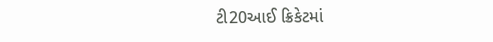ટી20આઈ ક્રિકેટમાં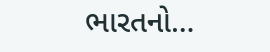ભારતનો…